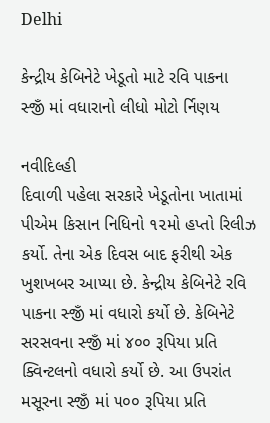Delhi

કેન્દ્રીય કેબિનેટે ખેડૂતો માટે રવિ પાકના સ્જીઁ માં વધારાનો લીધો મોટો ર્નિણય

નવીદિલ્હી
દિવાળી પહેલા સરકારે ખેડૂતોના ખાતામાં પીએમ કિસાન નિધિનો ૧૨મો હપ્તો રિલીઝ કર્યો. તેના એક દિવસ બાદ ફરીથી એક ખુશખબર આપ્યા છે. કેન્દ્રીય કેબિનેટે રવિ પાકના સ્જીઁ માં વધારો કર્યો છે. કેબિનેટે સરસવના સ્જીઁ માં ૪૦૦ રૂપિયા પ્રતિ ક્વિન્ટલનો વધારો કર્યો છે. આ ઉપરાંત મસૂરના સ્જીઁ માં ૫૦૦ રૂપિયા પ્રતિ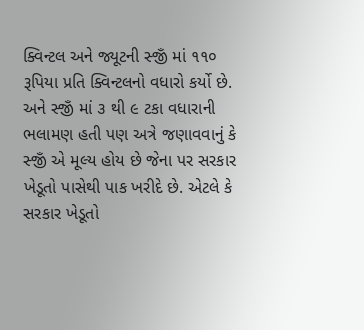ક્વિન્ટલ અને જ્યૂટની સ્જીઁ માં ૧૧૦ રૂપિયા પ્રતિ ક્વિન્ટલનો વધારો કર્યો છે. અને સ્જીઁ માં ૩ થી ૯ ટકા વધારાની ભલામણ હતી પણ અત્રે જણાવવાનું કે સ્જીઁ એ મૂલ્ય હોય છે જેના પર સરકાર ખેડૂતો પાસેથી પાક ખરીદે છે. એટલે કે સરકાર ખેડૂતો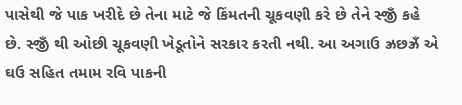પાસેથી જે પાક ખરીદે છે તેના માટે જે કિંમતની ચૂકવણી કરે છે તેને સ્જીઁ કહે છે. સ્જીઁ થી ઓછી ચૂકવણી ખેડૂતોને સરકાર કરતી નથી. આ અગાઉ ઝ્રછઝ્રઁ એ ઘઉ સહિત તમામ રવિ પાકની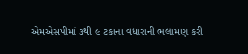એમએસપીમાં ૩થી ૯ ટકાના વધારાની ભલામણ કરી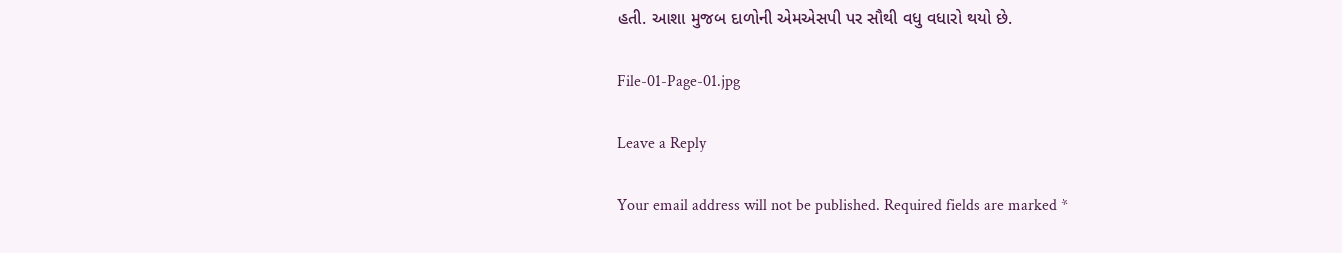હતી. આશા મુજબ દાળોની એમએસપી પર સૌથી વધુ વધારો થયો છે.

File-01-Page-01.jpg

Leave a Reply

Your email address will not be published. Required fields are marked *